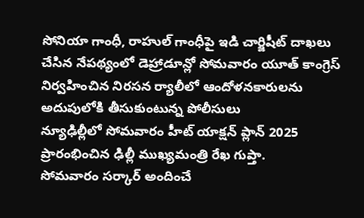సోనియా గాంధీ, రాహుల్ గాంధీపై ఇడి చార్జిషీట్ దాఖలు చేసిన నేపథ్యంలో డెహ్రాడూన్లో సోమవారం యూత్ కాంగ్రెస్ నిర్వహించిన నిరసన ర్యాలీలో ఆందోళనకారులను అదుపులోకి తీసుకుంటున్న పోలీసులు
న్యూఢిల్లీలో సోమవారం హీట్ యాక్షన్ ప్లాన్ 2025 ప్రారంభించిన ఢిల్లీ ముఖ్యమంత్రి రేఖ గుప్తా.
సోమవారం సర్కార్ అందించే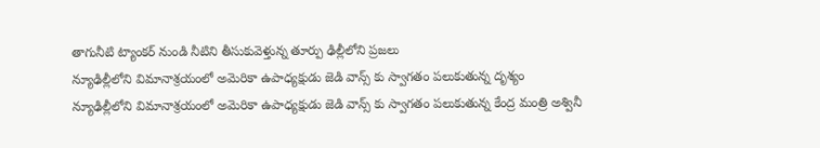తాగునీటి ట్యాంకర్ నుండి నీటిని తీసుకువెళ్తున్న తూర్పు ఢిల్లీలోని ప్రజలు
న్యూఢిల్లీలోని విమానాశ్రయంలో అమెరికా ఉపాధ్యక్షుడు జెడి వాన్స్ కు స్వాగతం పలుకుతున్న దృశ్యం
న్యూఢిల్లీలోని విమానాశ్రయంలో అమెరికా ఉపాధ్యక్షుడు జెడి వాన్స్ కు స్వాగతం పలుకుతున్న కేంద్ర మంత్రి అశ్వినీ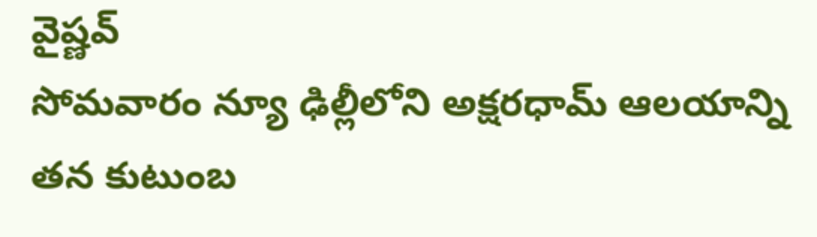వైష్ణవ్
సోమవారం న్యూ ఢిల్లీలోని అక్షరధామ్ ఆలయాన్ని తన కుటుంబ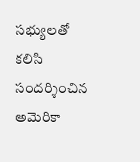సభ్యులతో కలిసి సందర్శించిన అమెరికా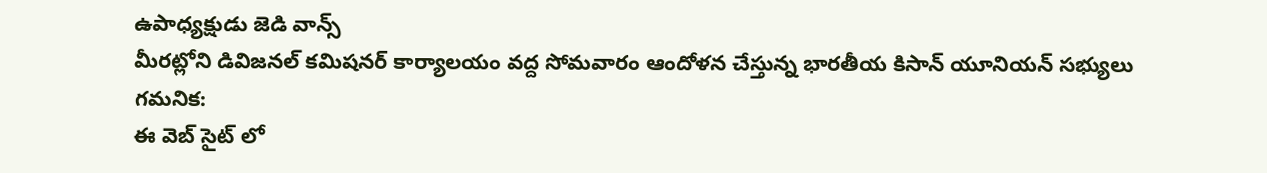ఉపాధ్యక్షుడు జెడి వాన్స్
మీరట్లోని డివిజనల్ కమిషనర్ కార్యాలయం వద్ద సోమవారం ఆందోళన చేస్తున్న భారతీయ కిసాన్ యూనియన్ సభ్యులు
గమనిక:
ఈ వెబ్ సైట్ లో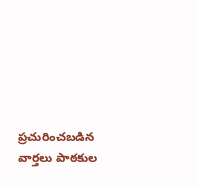ప్రచురించబడిన వార్తలు పాఠకుల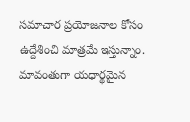సమాచార ప్రయోజనాల కోసం ఉద్దేశించి మాత్రమే ఇస్తున్నాం. మావంతుగా యధార్థమైన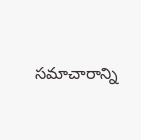సమాచారాన్ని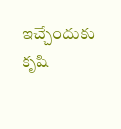ఇచ్చేందుకు కృషి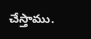చేస్తాము.